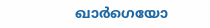ഖാർഗെയോ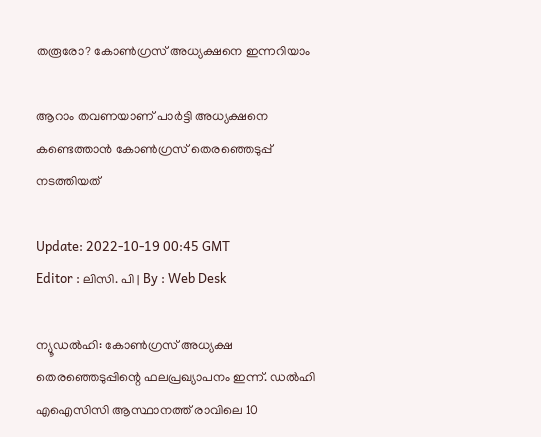തരൂരോ? കോൺഗ്രസ് അധ്യക്ഷനെ ഇന്നറിയാം

ആറാം തവണയാണ് പാർട്ടി അധ്യക്ഷനെ കണ്ടെത്താൻ കോൺഗ്രസ് തെരഞ്ഞെടുപ്പ് നടത്തിയത്

Update: 2022-10-19 00:45 GMT
Editor : ലിസി. പി | By : Web Desk

ന്യൂഡൽഹി: കോൺഗ്രസ് അധ്യക്ഷ തെരഞ്ഞെടുപ്പിന്റെ ഫലപ്രഖ്യാപനം ഇന്ന്. ഡൽഹി എഐസിസി ആസ്ഥാനത്ത് രാവിലെ 10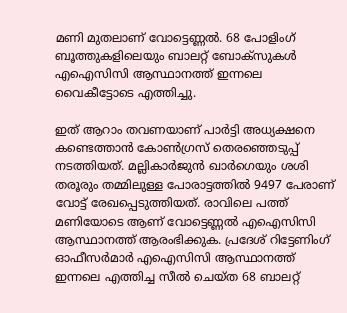മണി മുതലാണ് വോട്ടെണ്ണൽ. 68 പോളിംഗ് ബൂത്തുകളിലെയും ബാലറ്റ് ബോക്‌സുകൾ എഐസിസി ആസ്ഥാനത്ത് ഇന്നലെ വൈകീട്ടോടെ എത്തിച്ചു.

ഇത് ആറാം തവണയാണ് പാർട്ടി അധ്യക്ഷനെ കണ്ടെത്താൻ കോൺഗ്രസ് തെരഞ്ഞെടുപ്പ് നടത്തിയത്. മല്ലികാർജുൻ ഖാർഗെയും ശശി തരൂരും തമ്മിലുള്ള പോരാട്ടത്തിൽ 9497 പേരാണ് വോട്ട് രേഖപ്പെടുത്തിയത്. രാവിലെ പത്ത് മണിയോടെ ആണ് വോട്ടെണ്ണൽ എഐസിസി ആസ്ഥാനത്ത് ആരംഭിക്കുക. പ്രദേശ് റിട്ടേണിംഗ് ഓഫീസർമാർ എഐസിസി ആസ്ഥാനത്ത് ഇന്നലെ എത്തിച്ച സീൽ ചെയ്ത 68 ബാലറ്റ്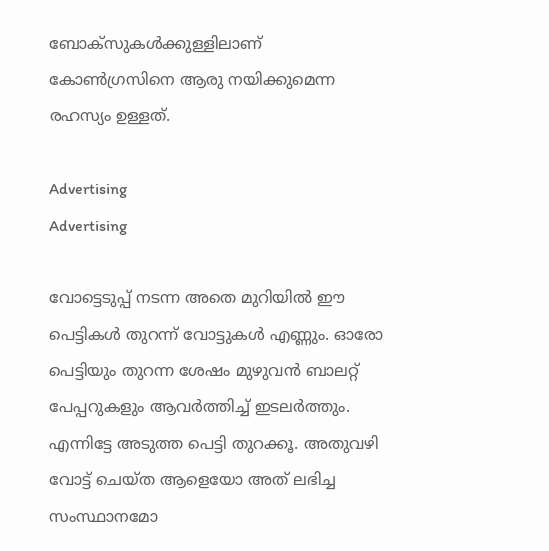ബോക്‌സുകൾക്കുള്ളിലാണ് കോൺഗ്രസിനെ ആരു നയിക്കുമെന്ന രഹസ്യം ഉള്ളത്.

Advertising
Advertising

വോട്ടെടുപ്പ് നടന്ന അതെ മുറിയിൽ ഈ പെട്ടികൾ തുറന്ന് വോട്ടുകൾ എണ്ണും. ഓരോ പെട്ടിയും തുറന്ന ശേഷം മുഴുവൻ ബാലറ്റ് പേപ്പറുകളും ആവർത്തിച്ച് ഇടലർത്തും. എന്നിട്ടേ അടുത്ത പെട്ടി തുറക്കൂ. അതുവഴി വോട്ട് ചെയ്ത ആളെയോ അത് ലഭിച്ച സംസ്ഥാനമോ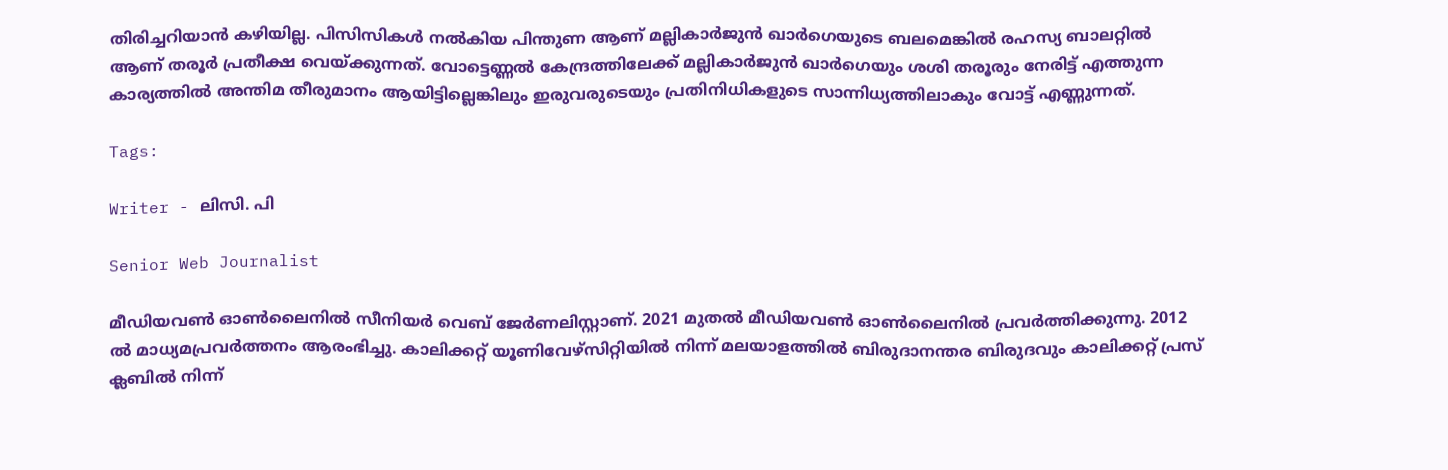തിരിച്ചറിയാൻ കഴിയില്ല. പിസിസികൾ നൽകിയ പിന്തുണ ആണ് മല്ലികാർജുൻ ഖാർഗെയുടെ ബലമെങ്കിൽ രഹസ്യ ബാലറ്റിൽ ആണ് തരൂർ പ്രതീക്ഷ വെയ്ക്കുന്നത്. വോട്ടെണ്ണൽ കേന്ദ്രത്തിലേക്ക് മല്ലികാർജുൻ ഖാർഗെയും ശശി തരൂരും നേരിട്ട് എത്തുന്ന കാര്യത്തിൽ അന്തിമ തീരുമാനം ആയിട്ടില്ലെങ്കിലും ഇരുവരുടെയും പ്രതിനിധികളുടെ സാന്നിധ്യത്തിലാകും വോട്ട് എണ്ണുന്നത്.

Tags:

Writer - ലിസി. പി

Senior Web Journalist

മീഡിയവൺ ഓൺലൈനിൽ സീനിയർ വെബ് ജേർണലിസ്റ്റാണ്. 2021 മുതൽ മീഡിയവൺ ഓൺലൈനിൽ പ്രവർത്തിക്കുന്നു. 2012 ല്‍ മാധ്യമപ്രവര്‍ത്തനം ആരംഭിച്ചു. കാലിക്കറ്റ് യൂണിവേഴ്‌സിറ്റിയിൽ നിന്ന് മലയാളത്തിൽ ബിരുദാനന്തര ബിരുദവും കാലിക്കറ്റ് പ്രസ് ക്ലബിൽ നിന്ന്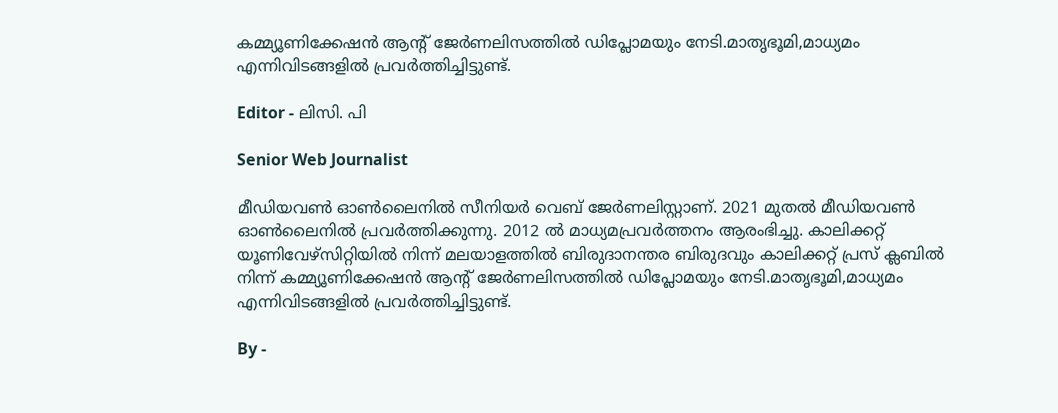കമ്മ്യൂണിക്കേഷൻ ആന്റ് ജേർണലിസത്തിൽ ഡിപ്ലോമയും നേടി.മാതൃഭൂമി,മാധ്യമം എന്നിവിടങ്ങളിൽ പ്രവർത്തിച്ചിട്ടുണ്ട്.

Editor - ലിസി. പി

Senior Web Journalist

മീഡിയവൺ ഓൺലൈനിൽ സീനിയർ വെബ് ജേർണലിസ്റ്റാണ്. 2021 മുതൽ മീഡിയവൺ ഓൺലൈനിൽ പ്രവർത്തിക്കുന്നു. 2012 ല്‍ മാധ്യമപ്രവര്‍ത്തനം ആരംഭിച്ചു. കാലിക്കറ്റ് യൂണിവേഴ്‌സിറ്റിയിൽ നിന്ന് മലയാളത്തിൽ ബിരുദാനന്തര ബിരുദവും കാലിക്കറ്റ് പ്രസ് ക്ലബിൽ നിന്ന് കമ്മ്യൂണിക്കേഷൻ ആന്റ് ജേർണലിസത്തിൽ ഡിപ്ലോമയും നേടി.മാതൃഭൂമി,മാധ്യമം എന്നിവിടങ്ങളിൽ പ്രവർത്തിച്ചിട്ടുണ്ട്.

By -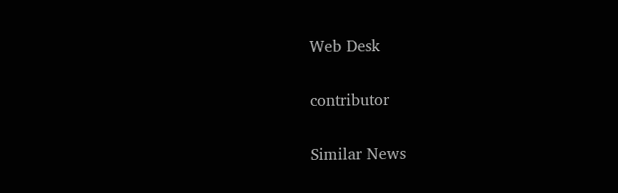Web Desk

contributor

Similar News